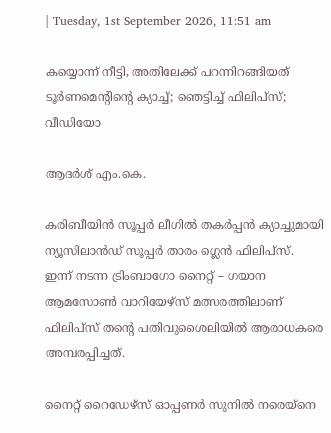| Tuesday, 1st September 2026, 11:51 am

കയ്യൊന്ന് നീട്ടി, അതിലേക്ക് പറന്നിറങ്ങിയത് ടൂര്‍ണമെന്റിന്റെ ക്യാച്ച്; ഞെട്ടിച്ച് ഫിലിപ്‌സ്; വീഡിയോ

ആദർശ് എം.കെ.

കരിബീയിന്‍ സൂപ്പര്‍ ലീഗില്‍ തകര്‍പ്പന്‍ ക്യാച്ചുമായി ന്യൂസിലാന്‍ഡ് സൂപ്പര്‍ താരം ഗ്ലെന്‍ ഫിലിപ്‌സ്. ഇന്ന് നടന്ന ട്രിംബാഗോ നൈറ്റ് – ഗയാന ആമസോണ്‍ വാറിയേഴ്‌സ് മത്സരത്തിലാണ് ഫിലിപ്‌സ് തന്റെ പതിവുശൈലിയില്‍ ആരാധകരെ അമ്പരപ്പിച്ചത്.

നൈറ്റ് റൈഡേഴ്‌സ് ഓപ്പണര്‍ സുനില്‍ നരെയ്‌നെ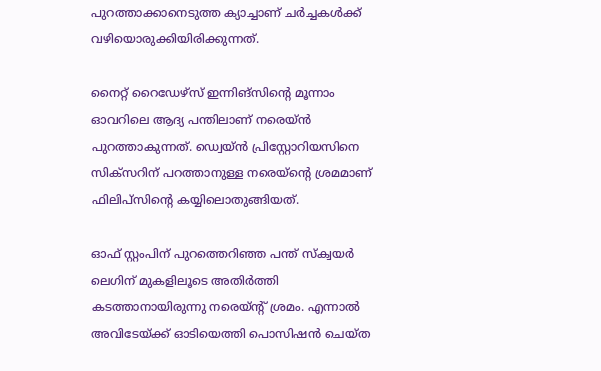പുറത്താക്കാനെടുത്ത ക്യാച്ചാണ് ചര്‍ച്ചകള്‍ക്ക് വഴിയൊരുക്കിയിരിക്കുന്നത്.

നൈറ്റ് റൈഡേഴ്‌സ് ഇന്നിങ്‌സിന്റെ മൂന്നാം ഓവറിലെ ആദ്യ പന്തിലാണ് നരെയ്ന്‍ പുറത്താകുന്നത്. ഡ്വെയ്ന്‍ പ്രിസ്റ്റോറിയസിനെ സിക്‌സറിന് പറത്താനുള്ള നരെയ്‌ന്റെ ശ്രമമാണ് ഫിലിപ്‌സിന്റെ കയ്യിലൊതുങ്ങിയത്.

ഓഫ് സ്റ്റംപിന് പുറത്തെറിഞ്ഞ പന്ത് സ്‌ക്വയര്‍ ലെഗിന് മുകളിലൂടെ അതിര്‍ത്തി കടത്താനായിരുന്നു നരെയ്ന്റ് ശ്രമം. എന്നാല്‍ അവിടേയ്ക്ക് ഓടിയെത്തി പൊസിഷന്‍ ചെയ്ത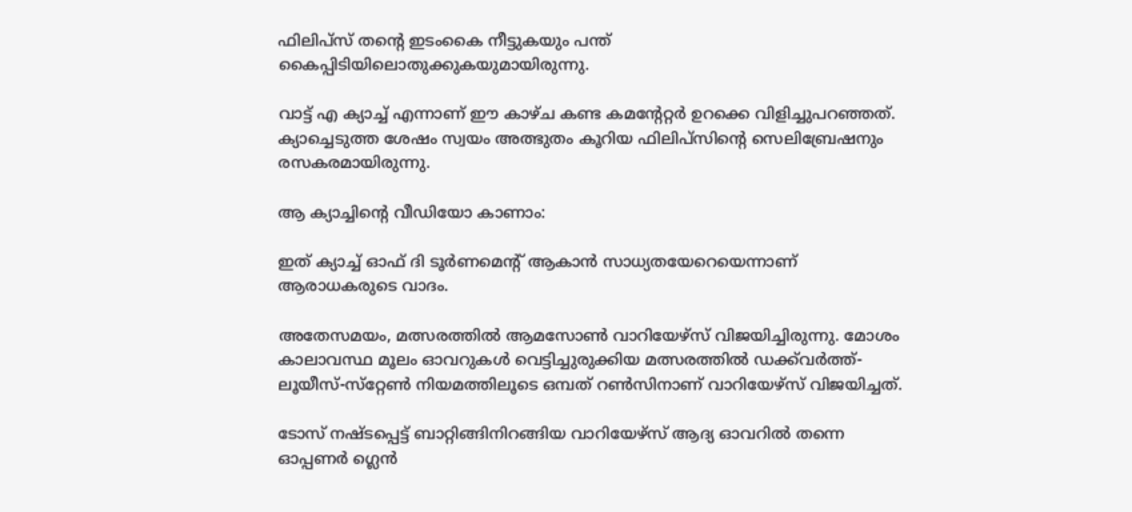ഫിലിപ്‌സ് തന്റെ ഇടംകൈ നീട്ടുകയും പന്ത് കൈപ്പിടിയിലൊതുക്കുകയുമായിരുന്നു.

വാട്ട് എ ക്യാച്ച് എന്നാണ് ഈ കാഴ്ച കണ്ട കമന്റേറ്റര്‍ ഉറക്കെ വിളിച്ചുപറഞ്ഞത്. ക്യാച്ചെടുത്ത ശേഷം സ്വയം അത്ഭുതം കൂറിയ ഫിലിപ്‌സിന്റെ സെലിബ്രേഷനും രസകരമായിരുന്നു.

ആ ക്യാച്ചിന്റെ വീഡിയോ കാണാം:

ഇത് ക്യാച്ച് ഓഫ് ദി ടൂര്‍ണമെന്റ് ആകാന്‍ സാധ്യതയേറെയെന്നാണ് ആരാധകരുടെ വാദം.

അതേസമയം, മത്സരത്തില്‍ ആമസോണ്‍ വാറിയേഴ്‌സ് വിജയിച്ചിരുന്നു. മോശം കാലാവസ്ഥ മൂലം ഓവറുകള്‍ വെട്ടിച്ചുരുക്കിയ മത്സരത്തില്‍ ഡക്ക്‌വര്‍ത്ത്-ലൂയീസ്-സ്‌റ്റേണ്‍ നിയമത്തിലൂടെ ഒമ്പത് റണ്‍സിനാണ് വാറിയേഴ്‌സ് വിജയിച്ചത്.

ടോസ് നഷ്ടപ്പെട്ട് ബാറ്റിങ്ങിനിറങ്ങിയ വാറിയേഴ്‌സ് ആദ്യ ഓവറില്‍ തന്നെ ഓപ്പണര്‍ ഗ്ലെന്‍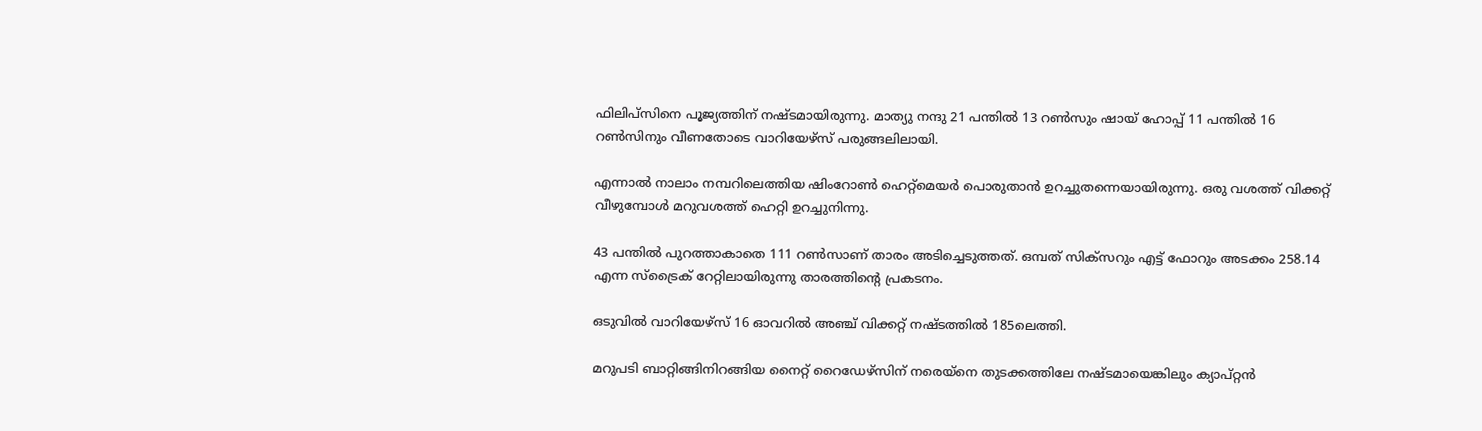ഫിലിപ്‌സിനെ പൂജ്യത്തിന് നഷ്ടമായിരുന്നു. മാത്യു നന്ദു 21 പന്തില്‍ 13 റണ്‍സും ഷായ് ഹോപ്പ് 11 പന്തില്‍ 16 റണ്‍സിനും വീണതോടെ വാറിയേഴ്‌സ് പരുങ്ങലിലായി.

എന്നാല്‍ നാലാം നമ്പറിലെത്തിയ ഷിംറോണ്‍ ഹെറ്റ്‌മെയര്‍ പൊരുതാന്‍ ഉറച്ചുതന്നെയായിരുന്നു. ഒരു വശത്ത് വിക്കറ്റ് വീഴുമ്പോള്‍ മറുവശത്ത് ഹെറ്റി ഉറച്ചുനിന്നു.

43 പന്തില്‍ പുറത്താകാതെ 111 റണ്‍സാണ് താരം അടിച്ചെടുത്തത്. ഒമ്പത് സിക്‌സറും എട്ട് ഫോറും അടക്കം 258.14 എന്ന സ്‌ട്രൈക് റേറ്റിലായിരുന്നു താരത്തിന്റെ പ്രകടനം.

ഒടുവില്‍ വാറിയേഴ്‌സ് 16 ഓവറില്‍ അഞ്ച് വിക്കറ്റ് നഷ്ടത്തില്‍ 185ലെത്തി.

മറുപടി ബാറ്റിങ്ങിനിറങ്ങിയ നൈറ്റ് റൈഡേഴ്‌സിന് നരെയ്‌നെ തുടക്കത്തിലേ നഷ്ടമായെങ്കിലും ക്യാപ്റ്റന്‍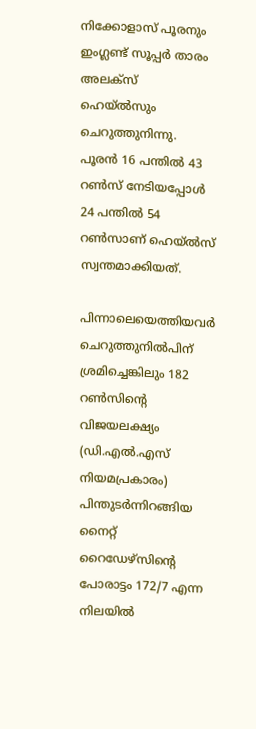നിക്കോളാസ് പൂരനും ഇംഗ്ലണ്ട് സൂപ്പര്‍ താരം അലക്‌സ് ഹെയ്ല്‍സും ചെറുത്തുനിന്നു. പൂരന്‍ 16 പന്തില്‍ 43 റണ്‍സ് നേടിയപ്പോള്‍ 24 പന്തില്‍ 54 റണ്‍സാണ് ഹെയ്ല്‍സ് സ്വന്തമാക്കിയത്.

പിന്നാലെയെത്തിയവര്‍ ചെറുത്തുനില്‍പിന് ശ്രമിച്ചെങ്കിലും 182 റണ്‍സിന്റെ വിജയലക്ഷ്യം (ഡി.എല്‍.എസ് നിയമപ്രകാരം) പിന്തുടര്‍ന്നിറങ്ങിയ നൈറ്റ് റൈഡേഴ്‌സിന്റെ പോരാട്ടം 172/7 എന്ന നിലയില്‍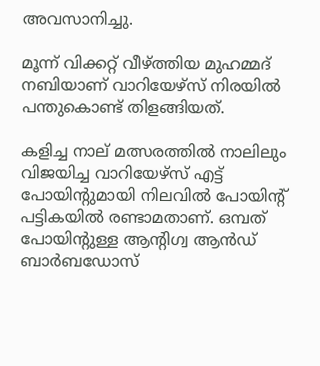അവസാനിച്ചു.

മൂന്ന് വിക്കറ്റ് വീഴ്ത്തിയ മുഹമ്മദ് നബിയാണ് വാറിയേഴ്‌സ് നിരയില്‍ പന്തുകൊണ്ട് തിളങ്ങിയത്.

കളിച്ച നാല് മത്സരത്തില്‍ നാലിലും വിജയിച്ച വാറിയേഴ്‌സ് എട്ട് പോയിന്റുമായി നിലവില്‍ പോയിന്റ് പട്ടികയില്‍ രണ്ടാമതാണ്. ഒമ്പത് പോയിന്റുള്ള ആന്റിഗ്വ ആന്‍ഡ് ബാര്‍ബഡോസ്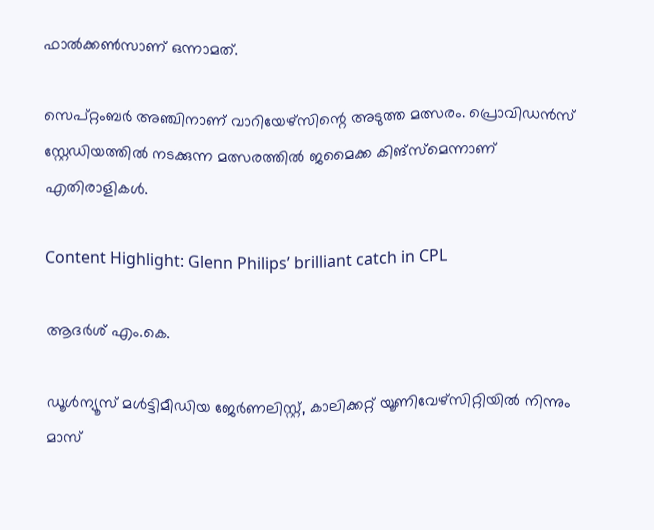ഫാല്‍ക്കണ്‍സാണ് ഒന്നാമത്.

സെപ്റ്റംബര്‍ അഞ്ചിനാണ് വാറിയേഴ്‌സിന്റെ അടുത്ത മത്സരം. പ്രൊവിഡന്‍സ് സ്റ്റേഡിയത്തില്‍ നടക്കുന്ന മത്സരത്തില്‍ ജമൈക്ക കിങ്‌സ്‌മെന്നാണ് എതിരാളികള്‍.

Content Highlight: Glenn Philips’ brilliant catch in CPL

ആദർശ് എം.കെ.

ഡൂള്‍ന്യൂസ് മള്‍ട്ടിമീഡിയ ജേര്‍ണലിസ്റ്റ്, കാലിക്കറ്റ് യൂണിവേഴ്സിറ്റിയില്‍ നിന്നും മാസ്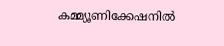കമ്മ്യൂണിക്കേഷനില്‍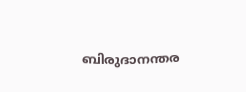ബിരുദാനന്തര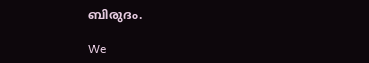ബിരുദം.

We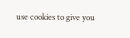use cookies to give you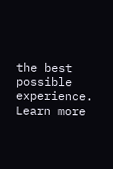the best possible experience. Learn more